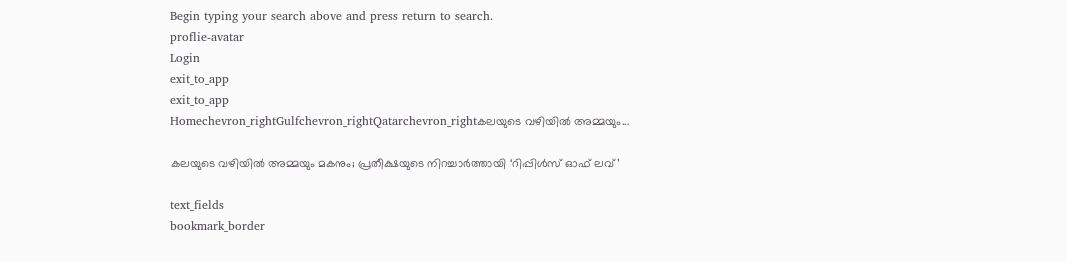Begin typing your search above and press return to search.
proflie-avatar
Login
exit_to_app
exit_to_app
Homechevron_rightGulfchevron_rightQatarchevron_rightകലയുടെ വഴിയിൽ അമ്മയും...

കലയുടെ വഴിയിൽ അമ്മയും മകനും; പ്രതീക്ഷയുടെ നിറച്ചാർത്തായി ‘റിപ്പിൾസ് ഓഫ് ലവ്’

text_fields
bookmark_border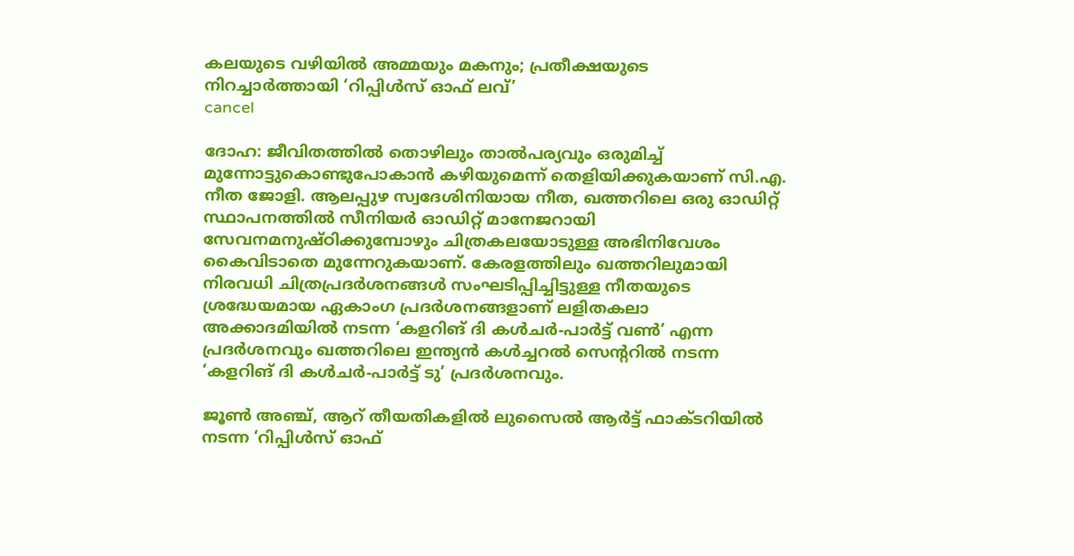കലയുടെ വഴിയിൽ അമ്മയും മകനും; പ്രതീക്ഷയുടെ നിറച്ചാർത്തായി ‘റിപ്പിൾസ് ഓഫ് ലവ്’
cancel

ദോഹ: ജീവിതത്തിൽ തൊഴിലും താൽപര്യവും ഒരുമിച്ച് മുന്നോട്ടുകൊണ്ടുപോകാൻ കഴിയുമെന്ന് തെളിയിക്കുകയാണ് സി.എ. നീത ജോളി. ആലപ്പുഴ സ്വദേശിനിയായ നീത, ഖത്തറിലെ ഒരു ഓഡിറ്റ് സ്ഥാപനത്തിൽ സീനിയർ ഓഡിറ്റ് മാനേജറായി സേവനമനുഷ്ഠിക്കുമ്പോഴും ചിത്രകലയോടുള്ള അഭിനിവേശം കൈവിടാതെ മുന്നേറുകയാണ്. കേരളത്തിലും ഖത്തറിലുമായി നിരവധി ചിത്രപ്രദർശനങ്ങൾ സംഘടിപ്പിച്ചിട്ടുള്ള നീതയുടെ ശ്രദ്ധേയമായ ഏകാംഗ പ്രദർശനങ്ങളാണ് ലളിതകലാ അക്കാദമിയിൽ നടന്ന ‘കളറിങ് ദി കൾചർ-പാർട്ട് വൺ’ എന്ന പ്രദർശനവും ഖത്തറിലെ ഇന്ത്യൻ കൾച്ചറൽ സെന്ററിൽ നടന്ന ‘കളറിങ് ദി കൾചർ-പാർട്ട് ടു’ പ്രദർശനവും.

ജൂൺ അഞ്ച്, ആറ് തീയതികളിൽ ലുസൈൽ ആർട്ട് ഫാക്ടറിയിൽ നടന്ന ‘റിപ്പിൾസ് ഓഫ്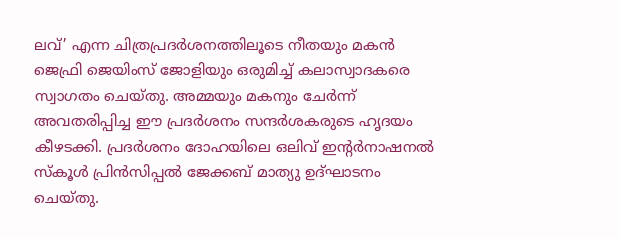ലവ്’ എന്ന ചിത്രപ്രദർശനത്തിലൂടെ നീതയും മകൻ ജെഫ്രി ജെയിംസ് ജോളിയും ഒരുമിച്ച് കലാസ്വാദകരെ സ്വാഗതം ചെയ്തു. അമ്മയും മകനും ചേർന്ന് അവതരിപ്പിച്ച ഈ പ്രദർശനം സന്ദർശകരുടെ ഹൃദയം കീഴടക്കി. പ്രദർശനം ദോഹയിലെ ഒലിവ് ഇന്റർനാഷനൽ സ്കൂൾ പ്രിൻസിപ്പൽ ജേക്കബ് മാത്യു ഉദ്ഘാടനം ചെയ്തു.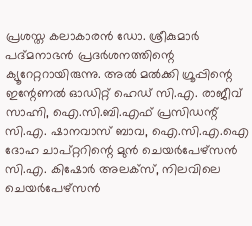പ്രശസ്ത കലാകാരൻ ഡോ. ശ്രീകുമാർ പദ്മനാഭൻ പ്രദർശനത്തിന്റെ ക്യൂറേറ്ററായിരുന്നു. അൽ മൽക്കി ഗ്രൂപ്പിന്റെ ഇന്റേണൽ ഓഡിറ്റ് ഹെഡ് സി.എ. രാജീവ് സാഹ്നി, ഐ.സി.ബി.എഫ് പ്രസിഡന്റ് സി.എ. ഷാനവാസ് ബാവ, ഐ.സി.എ.ഐ ദോഹ ചാപ്റ്ററിന്റെ മുൻ ചെയർപേഴ്സൻ സി.എ. കിഷോർ അലക്സ്, നിലവിലെ ചെയർപേഴ്സൻ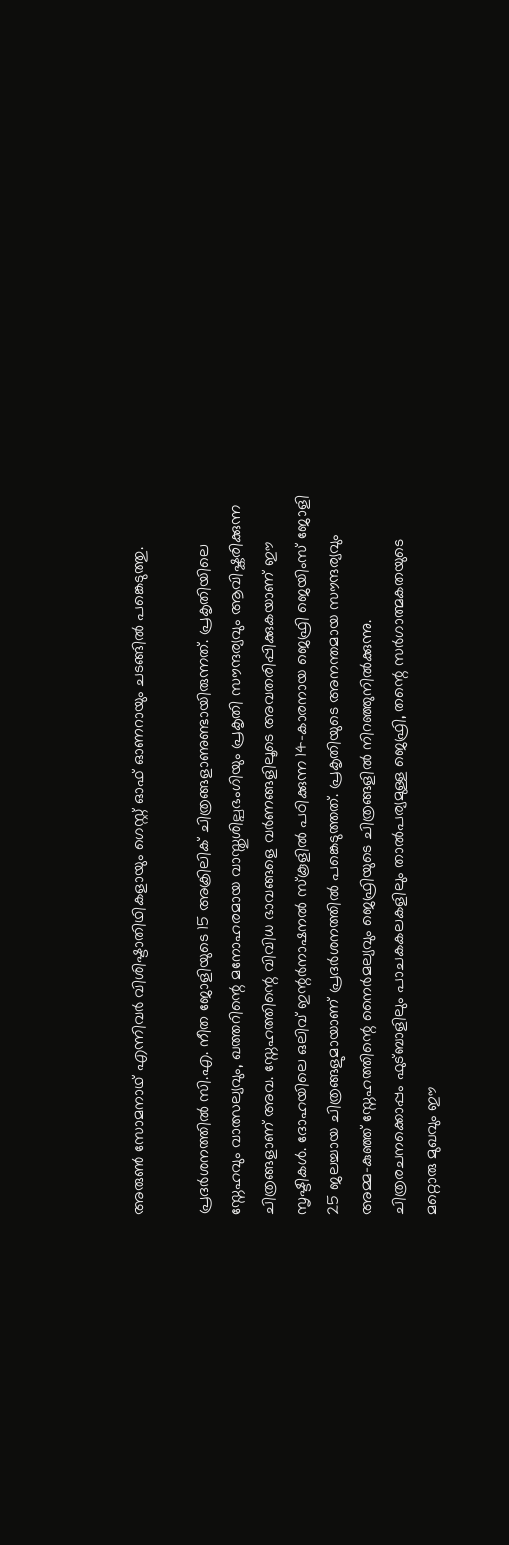അരുണ്‍ സോമനാഥ് എന്നിവർ വിശിഷ്ടാതിഥികളായും ഗെസ്റ്റ് ഓഫ് ഓണറായും ചടങ്ങിൽ പങ്കെടുത്തു.

പ്രദർശനത്തിൽ സി.എ. നീത ജോളിയുടെ 15 അക്രിലിക് ചിത്രങ്ങളാണുണ്ടായിരുന്നത്. പ്രകൃതിയിലെ സ്നേഹവും വാത്സല്യവും, ഖത്തറിന്റെ മനോഹരമായ വാസ്തുശില്പഭംഗിയും പ്രകൃതി സൗന്ദര്യവും ആവിഷ്കരിക്കുന്ന ചിത്രങ്ങളാണ് അവ. സ്നേഹത്തിന്റെ വിവിധ ഭാവങ്ങളെ വർണങ്ങളിലൂടെ അവതരിപ്പിക്കുകയാണ് ഈ സൃഷ്ടികൾ. ദോഹയിലെ ഒലിവ് ഇന്റർനാഷനൽ സ്കൂളിൽ പഠിക്കുന്ന 14-കാരനായ ജെഫ്രി ജെയിംസ് ജോളി 25 ജലച്ചായ ചിത്രങ്ങളുമായാണ് പ്രദർശനത്തിൽ പങ്കെടുത്തത്. പ്രകൃതിയുടെ അനന്തമായ സൗന്ദര്യവും അമ്മ-കുഞ്ഞ് സ്നേഹത്തിന്റെ നൈർമല്യവും ജെഫ്രിയുടെ ചിത്രങ്ങളിൽ നിറഞ്ഞുനിൽക്കുന്നു. ചിത്രരചനക്കൊപ്പം ഫുട്ബാളിലും പാചകകലകളിലും താൽപര്യമുള്ള ജെഫ്രി, തന്റെ സർഗാത്മകതയുടെ മറ്റൊരു മുഖവും ഈ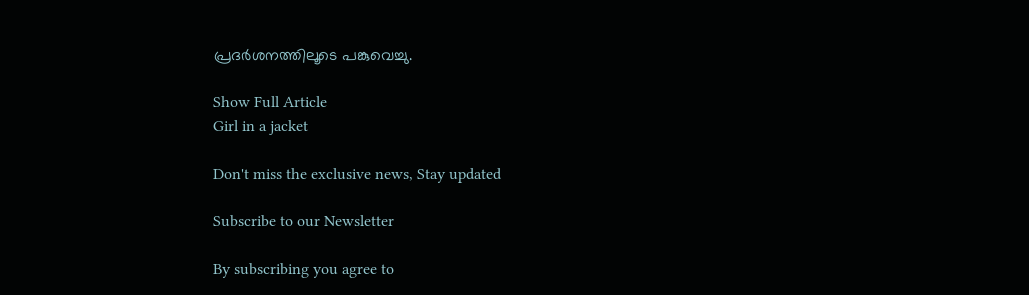പ്രദർശനത്തിലൂടെ പങ്കുവെച്ചു.

Show Full Article
Girl in a jacket

Don't miss the exclusive news, Stay updated

Subscribe to our Newsletter

By subscribing you agree to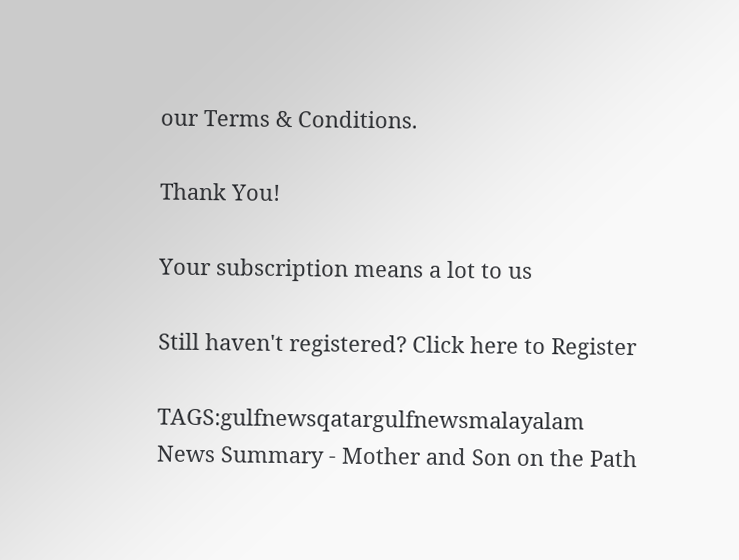our Terms & Conditions.

Thank You!

Your subscription means a lot to us

Still haven't registered? Click here to Register

TAGS:gulfnewsqatargulfnewsmalayalam
News Summary - Mother and Son on the Path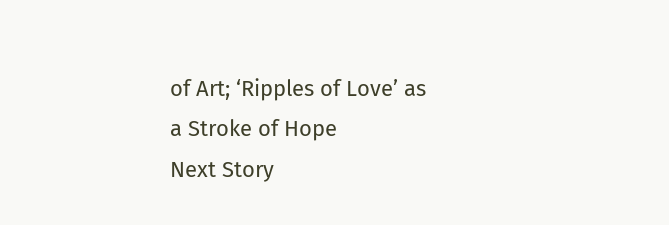of Art; ‘Ripples of Love’ as a Stroke of Hope
Next Story